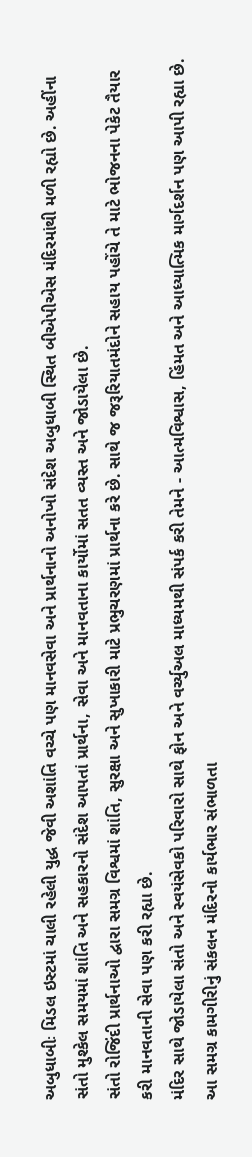અબુધાબીઃ મિડલ ઇસ્ટમાં ચાલી રહેલી યુદ્ધ જેવી અશાંતિ વચ્ચે પણ માનવસેવા અને પ્રાર્થનાનો અનોખો સંદેશ અબુધાબી સ્થિત બીએપીએસ મંદિરમાંથી મળી રહ્યો છે. અહીંના સંતો મુશ્કેલ સમયમાં શાંતિ અને સહકારનો સંદેશ આપતાં પ્રાર્થના, સેવા અને માનવતાના કાર્યોમાં સતત વ્યસ્ત અને જોડાયેલા છે.
સંતો રોજિંદી પ્રાર્થનાઓ દ્વારા સમગ્ર વિશ્વમાં શાંતિ, સુરક્ષા અને સુખાકારી માટે પ્રભુચરણમાં પ્રાર્થના કરે છે. સાથે જ જરૂરિયાતમંદોને સહાય પહોંચે તે માટે ભોજનના પેકેટ તૈયાર કરી માનવતાની સેવા પણ કરી રહ્યા છે.
મંદિર સાથે જોડાયેલા સંતો અને સ્વયંસેવકો પરિવારો સાથે ફોન અને વર્ચ્યુઅલ માધ્યમથી સંપર્ક કરી તેમને - આત્મવિશ્વાસ, હિંમત અને આધ્યાત્મિક માર્ગદર્શન પણ આપી રહ્યા છે. આ સમગ્ર કામગીરીનું સંકલન મંદિરનો કાર્યભાર સંભાળતા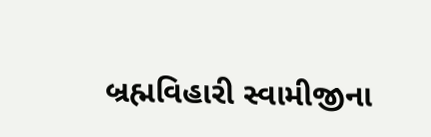બ્રહ્મવિહારી સ્વામીજીના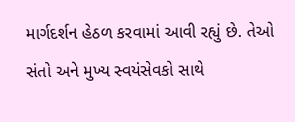માર્ગદર્શન હેઠળ કરવામાં આવી રહ્યું છે. તેઓ સંતો અને મુખ્ય સ્વયંસેવકો સાથે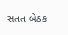સતત બેઠક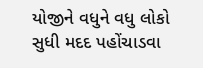યોજીને વધુને વધુ લોકો સુધી મદદ પહોંચાડવા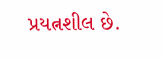પ્રયત્નશીલ છે.